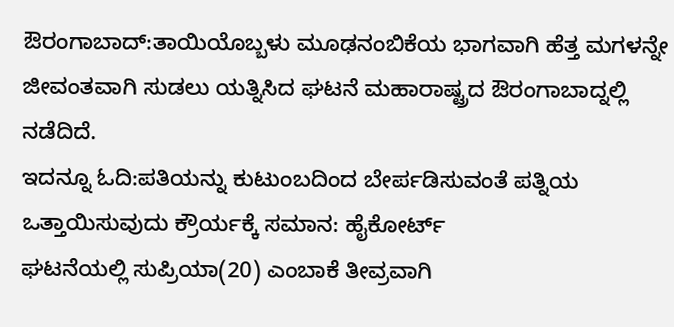ಔರಂಗಾಬಾದ್‌:ತಾಯಿಯೊಬ್ಬಳು ಮೂಢನಂಬಿಕೆಯ ಭಾಗವಾಗಿ ಹೆತ್ತ ಮಗಳನ್ನೇ ಜೀವಂತವಾಗಿ ಸುಡಲು ಯತ್ನಿಸಿದ ಘಟನೆ ಮಹಾರಾಷ್ಟ್ರದ ಔರಂಗಾಬಾದ್ನಲ್ಲಿ ನಡೆದಿದೆ.
ಇದನ್ನೂ ಓದಿ:ಪತಿಯನ್ನು ಕುಟುಂಬದಿಂದ ಬೇರ್ಪಡಿಸುವಂತೆ ಪತ್ನಿಯ ಒತ್ತಾಯಿಸುವುದು ಕ್ರೌರ್ಯಕ್ಕೆ ಸಮಾನ: ಹೈಕೋರ್ಟ್
ಘಟನೆಯಲ್ಲಿ ಸುಪ್ರಿಯಾ(20) ಎಂಬಾಕೆ ತೀವ್ರವಾಗಿ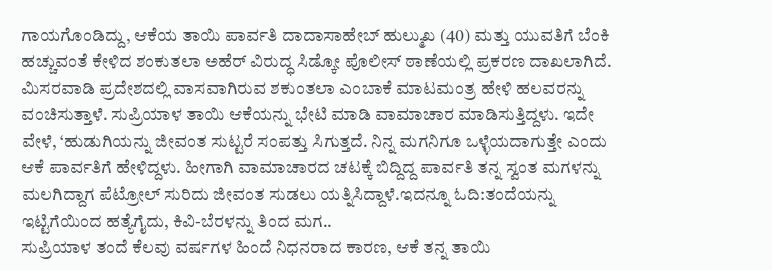ಗಾಯಗೊಂಡಿದ್ದು, ಆಕೆಯ ತಾಯಿ ಪಾರ್ವತಿ ದಾದಾಸಾಹೇಬ್ ಹುಲ್ಮುಖ (40) ಮತ್ತು ಯುವತಿಗೆ ಬೆಂಕಿ ಹಚ್ಚುವಂತೆ ಕೇಳಿದ ಶಂಕುತಲಾ ಅಹೆರ್ ವಿರುದ್ಧ ಸಿಡ್ಕೋ ಪೊಲೀಸ್ ಠಾಣೆಯಲ್ಲಿ ಪ್ರಕರಣ ದಾಖಲಾಗಿದೆ.
ಮಿಸರವಾಡಿ ಪ್ರದೇಶದಲ್ಲಿ ವಾಸವಾಗಿರುವ ಶಕುಂತಲಾ ಎಂಬಾಕೆ ಮಾಟಮಂತ್ರ ಹೇಳಿ ಹಲವರನ್ನು ವಂಚಿಸುತ್ತಾಳೆ. ಸುಪ್ರಿಯಾಳ ತಾಯಿ ಆಕೆಯನ್ನು ಭೇಟಿ ಮಾಡಿ ವಾಮಾಚಾರ ಮಾಡಿಸುತ್ತಿದ್ದಳು. ಇದೇ ವೇಳೆ, ‘ಹುಡುಗಿಯನ್ನು ಜೀವಂತ ಸುಟ್ಟರೆ ಸಂಪತ್ತು ಸಿಗುತ್ತದೆ. ನಿನ್ನ ಮಗನಿಗೂ ಒಳ್ಳೆಯದಾಗುತ್ತೇ ಎಂದು ಆಕೆ ಪಾರ್ವತಿಗೆ ಹೇಳಿದ್ದಳು. ಹೀಗಾಗಿ ವಾಮಾಚಾರದ ಚಟಕ್ಕೆ ಬಿದ್ದಿದ್ದ ಪಾರ್ವತಿ ತನ್ನ ಸ್ವಂತ ಮಗಳನ್ನು ಮಲಗಿದ್ದಾಗ ಪೆಟ್ರೋಲ್ ಸುರಿದು ಜೀವಂತ ಸುಡಲು ಯತ್ನಿಸಿದ್ದಾಳೆ.ಇದನ್ನೂ ಓದಿ:ತಂದೆಯನ್ನು ಇಟ್ಟಿಗೆಯಿಂದ ಹತ್ಯೆಗೈದು, ಕಿವಿ-ಬೆರಳನ್ನು ತಿಂದ ಮಗ..
ಸುಪ್ರಿಯಾಳ ತಂದೆ ಕೆಲವು ವರ್ಷಗಳ ಹಿಂದೆ ನಿಧನರಾದ ಕಾರಣ, ಆಕೆ ತನ್ನ ತಾಯಿ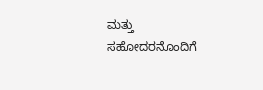ಮತ್ತು ಸಹೋದರನೊಂದಿಗೆ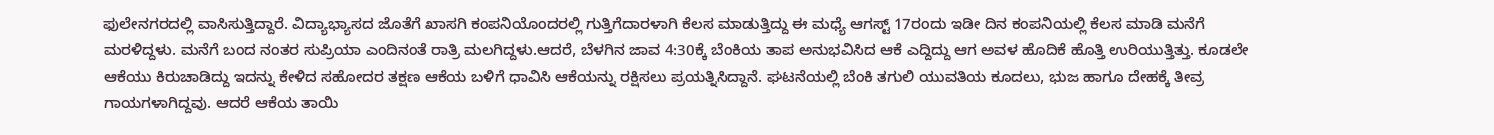ಫುಲೇನಗರದಲ್ಲಿ ವಾಸಿಸುತ್ತಿದ್ದಾರೆ. ವಿದ್ಯಾಭ್ಯಾಸದ ಜೊತೆಗೆ ಖಾಸಗಿ ಕಂಪನಿಯೊಂದರಲ್ಲಿ ಗುತ್ತಿಗೆದಾರಳಾಗಿ ಕೆಲಸ ಮಾಡುತ್ತಿದ್ದು ಈ ಮಧ್ಯೆ ಆಗಸ್ಟ್ 17ರಂದು ಇಡೀ ದಿನ ಕಂಪನಿಯಲ್ಲಿ ಕೆಲಸ ಮಾಡಿ ಮನೆಗೆ ಮರಳಿದ್ದಳು. ಮನೆಗೆ ಬಂದ ನಂತರ ಸುಪ್ರಿಯಾ ಎಂದಿನಂತೆ ರಾತ್ರಿ ಮಲಗಿದ್ದಳು.ಆದರೆ, ಬೆಳಗಿನ ಜಾವ 4:30ಕ್ಕೆ ಬೆಂಕಿಯ ತಾಪ ಅನುಭವಿಸಿದ ಆಕೆ ಎದ್ದಿದ್ದು ಆಗ ಅವಳ ಹೊದಿಕೆ ಹೊತ್ತಿ ಉರಿಯುತ್ತಿತ್ತು. ಕೂಡಲೇ ಆಕೆಯು ಕಿರುಚಾಡಿದ್ದು ಇದನ್ನು ಕೇಳಿದ ಸಹೋದರ ತಕ್ಷಣ ಆಕೆಯ ಬಳಿಗೆ ಧಾವಿಸಿ ಆಕೆಯನ್ನು ರಕ್ಷಿಸಲು ಪ್ರಯತ್ನಿಸಿದ್ದಾನೆ. ಘಟನೆಯಲ್ಲಿ ಬೆಂಕಿ ತಗುಲಿ ಯುವತಿಯ ಕೂದಲು, ಭುಜ ಹಾಗೂ ದೇಹಕ್ಕೆ ತೀವ್ರ ಗಾಯಗಳಾಗಿದ್ದವು. ಆದರೆ ಆಕೆಯ ತಾಯಿ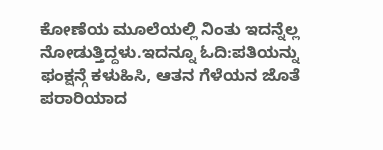ಕೋಣೆಯ ಮೂಲೆಯಲ್ಲಿ ನಿಂತು ಇದನ್ನೆಲ್ಲ ನೋಡುತ್ತಿದ್ದಳು.ಇದನ್ನೂ ಓದಿ:ಪತಿಯನ್ನು ಫಂಕ್ಷನ್ಗೆ ಕಳುಹಿಸಿ, ಆತನ ಗೆಳೆಯನ ಜೊತೆ ಪರಾರಿಯಾದ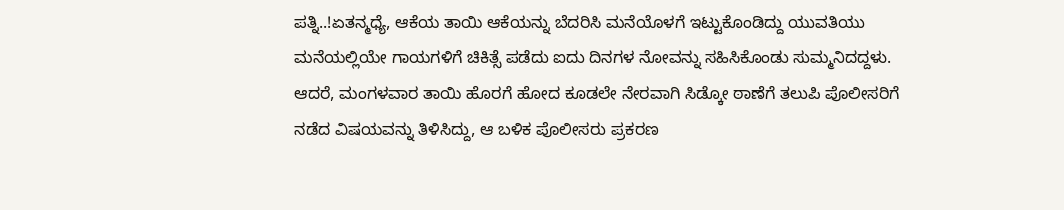ಪತ್ನಿ..!ಏತನ್ಮಧ್ಯೆ, ಆಕೆಯ ತಾಯಿ ಆಕೆಯನ್ನು ಬೆದರಿಸಿ ಮನೆಯೊಳಗೆ ಇಟ್ಟುಕೊಂಡಿದ್ದು ಯುವತಿಯು ಮನೆಯಲ್ಲಿಯೇ ಗಾಯಗಳಿಗೆ ಚಿಕಿತ್ಸೆ ಪಡೆದು ಐದು ದಿನಗಳ ನೋವನ್ನು ಸಹಿಸಿಕೊಂಡು ಸುಮ್ಮನಿದದ್ದಳು. ಆದರೆ, ಮಂಗಳವಾರ ತಾಯಿ ಹೊರಗೆ ಹೋದ ಕೂಡಲೇ ನೇರವಾಗಿ ಸಿಡ್ಕೋ ಠಾಣೆಗೆ ತಲುಪಿ ಪೊಲೀಸರಿಗೆ ನಡೆದ ವಿಷಯವನ್ನು ತಿಳಿಸಿದ್ದು, ಆ ಬಳಿಕ ಪೊಲೀಸರು ಪ್ರಕರಣ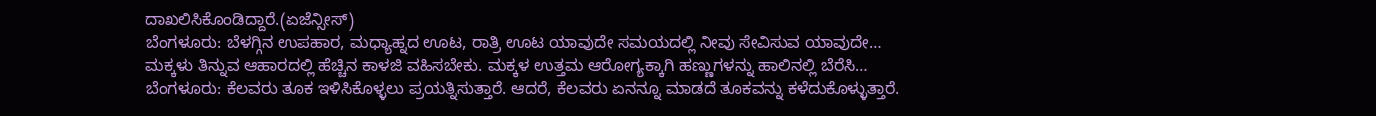ದಾಖಲಿಸಿಕೊಂಡಿದ್ದಾರೆ.(ಏಜೆನ್ಸೀಸ್)
ಬೆಂಗಳೂರು: ಬೆಳಗ್ಗಿನ ಉಪಹಾರ, ಮಧ್ಯಾಹ್ನದ ಊಟ, ರಾತ್ರಿ ಊಟ ಯಾವುದೇ ಸಮಯದಲ್ಲಿ ನೀವು ಸೇವಿಸುವ ಯಾವುದೇ…
ಮಕ್ಕಳು ತಿನ್ನುವ ಆಹಾರದಲ್ಲಿ ಹೆಚ್ಚಿನ ಕಾಳಜಿ ವಹಿಸಬೇಕು. ಮಕ್ಕಳ ಉತ್ತಮ ಆರೋಗ್ಯಕ್ಕಾಗಿ ಹಣ್ಣುಗಳನ್ನು ಹಾಲಿನಲ್ಲಿ ಬೆರೆಸಿ…
ಬೆಂಗಳೂರು: ಕೆಲವರು ತೂಕ ಇಳಿಸಿಕೊಳ್ಳಲು ಪ್ರಯತ್ನಿಸುತ್ತಾರೆ. ಆದರೆ, ಕೆಲವರು ಏನನ್ನೂ ಮಾಡದೆ ತೂಕವನ್ನು ಕಳೆದುಕೊಳ್ಳುತ್ತಾರೆ.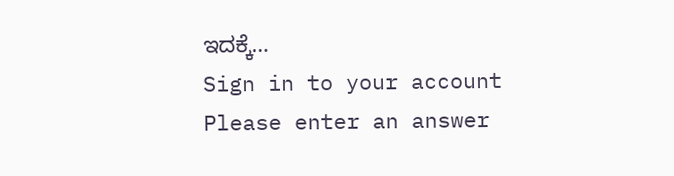ಇದಕ್ಕೆ…
Sign in to your account
Please enter an answer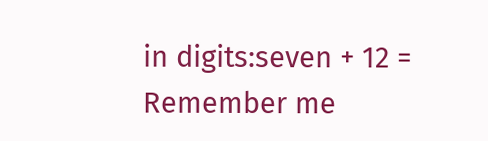in digits:seven + 12 =
Remember me